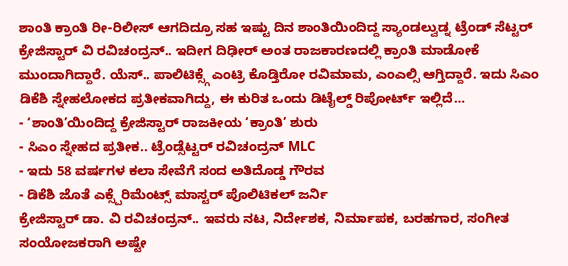ಶಾಂತಿ ಕ್ರಾಂತಿ ರೀ-ರಿಲೀಸ್ ಆಗದಿದ್ರೂ ಸಹ ಇಷ್ಟು ದಿನ ಶಾಂತಿಯಿಂದಿದ್ದ ಸ್ಯಾಂಡಲ್ವುಡ್ನ ಟ್ರೆಂಡ್ ಸೆಟ್ಟರ್ ಕ್ರೇಜಿಸ್ಟಾರ್ ವಿ ರವಿಚಂದ್ರನ್.. ಇದೀಗ ದಿಢೀರ್ ಅಂತ ರಾಜಕಾರಣದಲ್ಲಿ ಕ್ರಾಂತಿ ಮಾಡೋಕೆ ಮುಂದಾಗಿದ್ದಾರೆ. ಯೆಸ್.. ಪಾಲಿಟಿಕ್ಸ್ಗೆ ಎಂಟ್ರಿ ಕೊಡ್ತಿರೋ ರವಿಮಾಮ, ಎಂಎಲ್ಸಿ ಆಗ್ತಿದ್ದಾರೆ. ಇದು ಸಿಎಂ ಡಿಕೆಶಿ ಸ್ನೇಹಲೋಕದ ಪ್ರತೀಕವಾಗಿದ್ದು, ಈ ಕುರಿತ ಒಂದು ಡಿಟೈಲ್ಡ್ ರಿಪೋರ್ಟ್ ಇಲ್ಲಿದೆ…
- ‘ಶಾಂತಿ’ಯಿಂದಿದ್ದ ಕ್ರೇಜಿಸ್ಟಾರ್ ರಾಜಕೀಯ ‘ಕ್ರಾಂತಿ’ ಶುರು
- ಸಿಎಂ ಸ್ನೇಹದ ಪ್ರತೀಕ.. ಟ್ರೆಂಡ್ಸೆಟ್ಟರ್ ರವಿಚಂದ್ರನ್ MLC
- ಇದು 58 ವರ್ಷಗಳ ಕಲಾ ಸೇವೆಗೆ ಸಂದ ಅತಿದೊಡ್ಡ ಗೌರವ
- ಡಿಕೆಶಿ ಜೊತೆ ಎಕ್ಸ್ಪೆರಿಮೆಂಟ್ಸ್ ಮಾಸ್ಟರ್ ಪೊಲಿಟಿಕಲ್ ಜರ್ನಿ
ಕ್ರೇಜಿಸ್ಟಾರ್ ಡಾ. ವಿ ರವಿಚಂದ್ರನ್.. ಇವರು ನಟ, ನಿರ್ದೇಶಕ, ನಿರ್ಮಾಪಕ, ಬರಹಗಾರ, ಸಂಗೀತ ಸಂಯೋಜಕರಾಗಿ ಅಷ್ಟೇ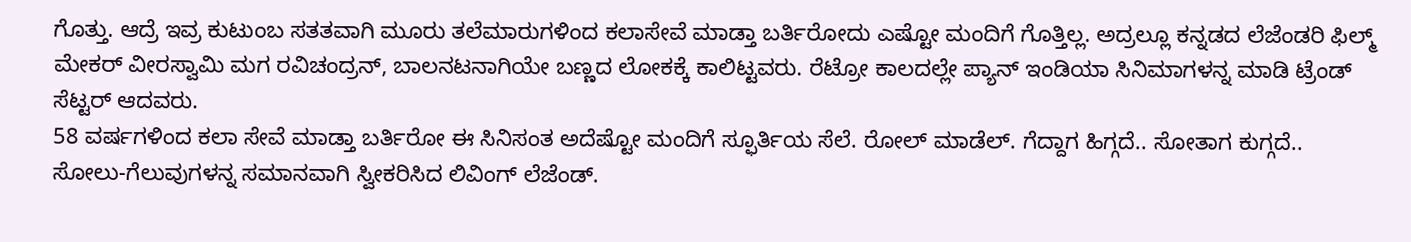ಗೊತ್ತು. ಆದ್ರೆ ಇವ್ರ ಕುಟುಂಬ ಸತತವಾಗಿ ಮೂರು ತಲೆಮಾರುಗಳಿಂದ ಕಲಾಸೇವೆ ಮಾಡ್ತಾ ಬರ್ತಿರೋದು ಎಷ್ಟೋ ಮಂದಿಗೆ ಗೊತ್ತಿಲ್ಲ. ಅದ್ರಲ್ಲೂ ಕನ್ನಡದ ಲೆಜೆಂಡರಿ ಫಿಲ್ಮ್ ಮೇಕರ್ ವೀರಸ್ವಾಮಿ ಮಗ ರವಿಚಂದ್ರನ್, ಬಾಲನಟನಾಗಿಯೇ ಬಣ್ಣದ ಲೋಕಕ್ಕೆ ಕಾಲಿಟ್ಟವರು. ರೆಟ್ರೋ ಕಾಲದಲ್ಲೇ ಪ್ಯಾನ್ ಇಂಡಿಯಾ ಸಿನಿಮಾಗಳನ್ನ ಮಾಡಿ ಟ್ರೆಂಡ್ ಸೆಟ್ಟರ್ ಆದವರು.
58 ವರ್ಷಗಳಿಂದ ಕಲಾ ಸೇವೆ ಮಾಡ್ತಾ ಬರ್ತಿರೋ ಈ ಸಿನಿಸಂತ ಅದೆಷ್ಟೋ ಮಂದಿಗೆ ಸ್ಫೂರ್ತಿಯ ಸೆಲೆ. ರೋಲ್ ಮಾಡೆಲ್. ಗೆದ್ದಾಗ ಹಿಗ್ಗದೆ.. ಸೋತಾಗ ಕುಗ್ಗದೆ.. ಸೋಲು-ಗೆಲುವುಗಳನ್ನ ಸಮಾನವಾಗಿ ಸ್ವೀಕರಿಸಿದ ಲಿವಿಂಗ್ ಲೆಜೆಂಡ್.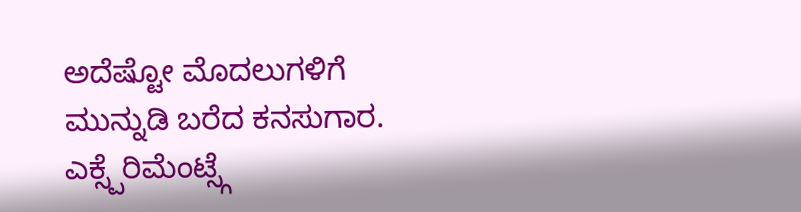ಅದೆಷ್ಟೋ ಮೊದಲುಗಳಿಗೆ ಮುನ್ನುಡಿ ಬರೆದ ಕನಸುಗಾರ. ಎಕ್ಸ್ಪೆರಿಮೆಂಟ್ಸ್ಗೆ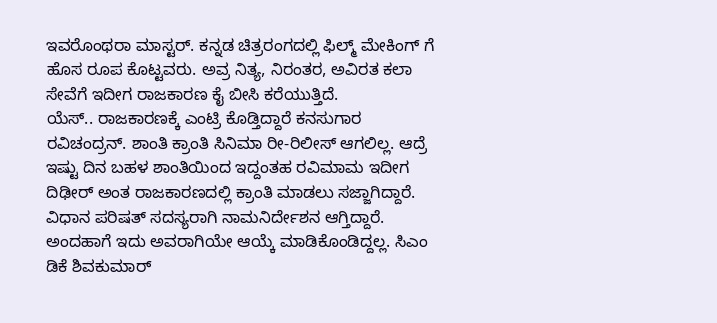ಇವರೊಂಥರಾ ಮಾಸ್ಟರ್. ಕನ್ನಡ ಚಿತ್ರರಂಗದಲ್ಲಿ ಫಿಲ್ಮ್ ಮೇಕಿಂಗ್ ಗೆ ಹೊಸ ರೂಪ ಕೊಟ್ಟವರು. ಅವ್ರ ನಿತ್ಯ, ನಿರಂತರ, ಅವಿರತ ಕಲಾ ಸೇವೆಗೆ ಇದೀಗ ರಾಜಕಾರಣ ಕೈ ಬೀಸಿ ಕರೆಯುತ್ತಿದೆ.
ಯೆಸ್.. ರಾಜಕಾರಣಕ್ಕೆ ಎಂಟ್ರಿ ಕೊಡ್ತಿದ್ದಾರೆ ಕನಸುಗಾರ ರವಿಚಂದ್ರನ್. ಶಾಂತಿ ಕ್ರಾಂತಿ ಸಿನಿಮಾ ರೀ-ರಿಲೀಸ್ ಆಗಲಿಲ್ಲ. ಆದ್ರೆ ಇಷ್ಟು ದಿನ ಬಹಳ ಶಾಂತಿಯಿಂದ ಇದ್ದಂತಹ ರವಿಮಾಮ ಇದೀಗ ದಿಢೀರ್ ಅಂತ ರಾಜಕಾರಣದಲ್ಲಿ ಕ್ರಾಂತಿ ಮಾಡಲು ಸಜ್ಜಾಗಿದ್ದಾರೆ. ವಿಧಾನ ಪರಿಷತ್ ಸದಸ್ಯರಾಗಿ ನಾಮನಿರ್ದೇಶನ ಆಗ್ತಿದ್ದಾರೆ. ಅಂದಹಾಗೆ ಇದು ಅವರಾಗಿಯೇ ಆಯ್ಕೆ ಮಾಡಿಕೊಂಡಿದ್ದಲ್ಲ. ಸಿಎಂ ಡಿಕೆ ಶಿವಕುಮಾರ್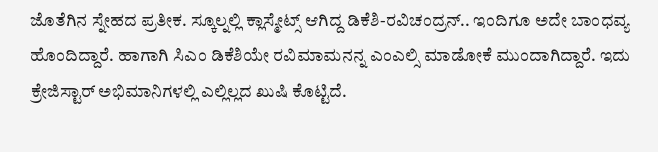ಜೊತೆಗಿನ ಸ್ನೇಹದ ಪ್ರತೀಕ. ಸ್ಕೂಲ್ನಲ್ಲಿ ಕ್ಲಾಸ್ಮೇಟ್ಸ್ ಆಗಿದ್ದ ಡಿಕೆಶಿ-ರವಿಚಂದ್ರನ್.. ಇಂದಿಗೂ ಅದೇ ಬಾಂಧವ್ಯ ಹೊಂದಿದ್ದಾರೆ. ಹಾಗಾಗಿ ಸಿಎಂ ಡಿಕೆಶಿಯೇ ರವಿಮಾಮನನ್ನ ಎಂಎಲ್ಸಿ ಮಾಡೋಕೆ ಮುಂದಾಗಿದ್ದಾರೆ. ಇದು ಕ್ರೇಜಿಸ್ಟಾರ್ ಅಭಿಮಾನಿಗಳಲ್ಲಿ ಎಲ್ಲಿಲ್ಲದ ಖುಷಿ ಕೊಟ್ಟಿದೆ.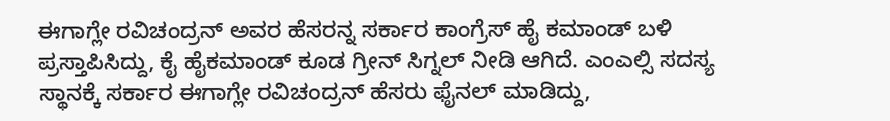ಈಗಾಗ್ಲೇ ರವಿಚಂದ್ರನ್ ಅವರ ಹೆಸರನ್ನ ಸರ್ಕಾರ ಕಾಂಗ್ರೆಸ್ ಹೈ ಕಮಾಂಡ್ ಬಳಿ ಪ್ರಸ್ತಾಪಿಸಿದ್ದು, ಕೈ ಹೈಕಮಾಂಡ್ ಕೂಡ ಗ್ರೀನ್ ಸಿಗ್ನಲ್ ನೀಡಿ ಆಗಿದೆ. ಎಂಎಲ್ಸಿ ಸದಸ್ಯ ಸ್ಥಾನಕ್ಕೆ ಸರ್ಕಾರ ಈಗಾಗ್ಲೇ ರವಿಚಂದ್ರನ್ ಹೆಸರು ಫೈನಲ್ ಮಾಡಿದ್ದು,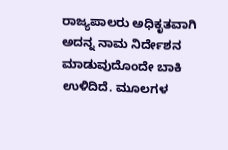ರಾಜ್ಯಪಾಲರು ಅಧಿಕೃತವಾಗಿ ಅದನ್ನ ನಾಮ ನಿರ್ದೇಶನ ಮಾಡುವುದೊಂದೇ ಬಾಕಿ ಉಳಿದಿದೆ. ಮೂಲಗಳ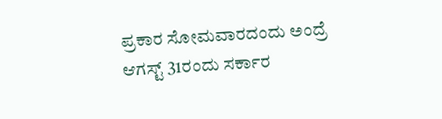ಪ್ರಕಾರ ಸೋಮವಾರದಂದು ಅಂದ್ರೆ ಆಗಸ್ಟ್ 31ರಂದು ಸರ್ಕಾರ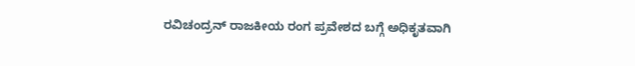ರವಿಚಂದ್ರನ್ ರಾಜಕೀಯ ರಂಗ ಪ್ರವೇಶದ ಬಗ್ಗೆ ಅಧಿಕೃತವಾಗಿ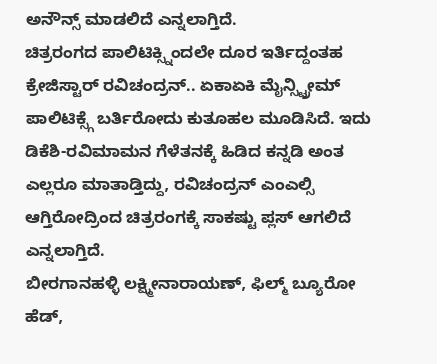ಅನೌನ್ಸ್ ಮಾಡಲಿದೆ ಎನ್ನಲಾಗ್ತಿದೆ.
ಚಿತ್ರರಂಗದ ಪಾಲಿಟಿಕ್ಸ್ನಿಂದಲೇ ದೂರ ಇರ್ತಿದ್ದಂತಹ ಕ್ರೇಜಿಸ್ಟಾರ್ ರವಿಚಂದ್ರನ್.. ಏಕಾಏಕಿ ಮೈನ್ಸ್ಟ್ರೀಮ್ ಪಾಲಿಟಿಕ್ಸ್ಗೆ ಬರ್ತಿರೋದು ಕುತೂಹಲ ಮೂಡಿಸಿದೆ. ಇದು ಡಿಕೆಶಿ-ರವಿಮಾಮನ ಗೆಳೆತನಕ್ಕೆ ಹಿಡಿದ ಕನ್ನಡಿ ಅಂತ ಎಲ್ಲರೂ ಮಾತಾಡ್ತಿದ್ದು, ರವಿಚಂದ್ರನ್ ಎಂಎಲ್ಸಿ ಆಗ್ತಿರೋದ್ರಿಂದ ಚಿತ್ರರಂಗಕ್ಕೆ ಸಾಕಷ್ಟು ಪ್ಲಸ್ ಆಗಲಿದೆ ಎನ್ನಲಾಗ್ತಿದೆ.
ಬೀರಗಾನಹಳ್ಳಿ ಲಕ್ಷ್ಮೀನಾರಾಯಣ್, ಫಿಲ್ಮ್ ಬ್ಯೂರೋ ಹೆಡ್,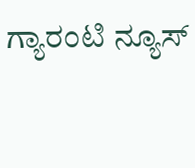ಗ್ಯಾರಂಟಿ ನ್ಯೂಸ್